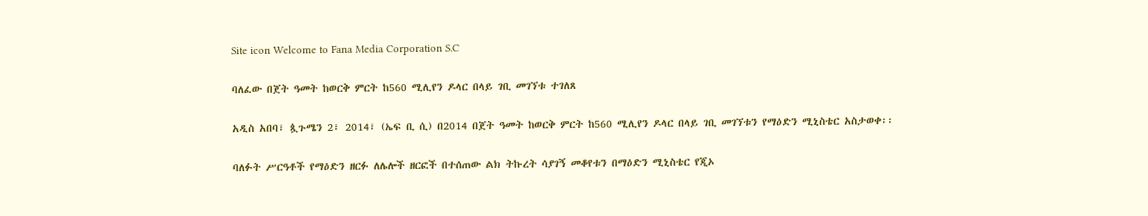Site icon Welcome to Fana Media Corporation S.C

ባለፈው በጀት ዓመት ከወርቅ ምርት ከ560 ሚሊየን ዶላር በላይ ገቢ መገኘቱ ተገለጸ

አዲስ አበባ፣ ጷጉሜን 2፣ 2014፣ (ኤፍ ቢ ሲ) በ2014 በጀት ዓመት ከወርቅ ምርት ከ560 ሚሊየን ዶላር በላይ ገቢ መገኘቱን የማዕድን ሚኒስቴር አስታወቀ፡፡

ባለፉት ሥርዓቶች የማዕድን ዘርፉ ለሌሎች ዘርፎች በተሰጠው ልክ ትኩረት ሳያገኝ መቆየቱን በማዕድን ሚኒስቴር የጂኦ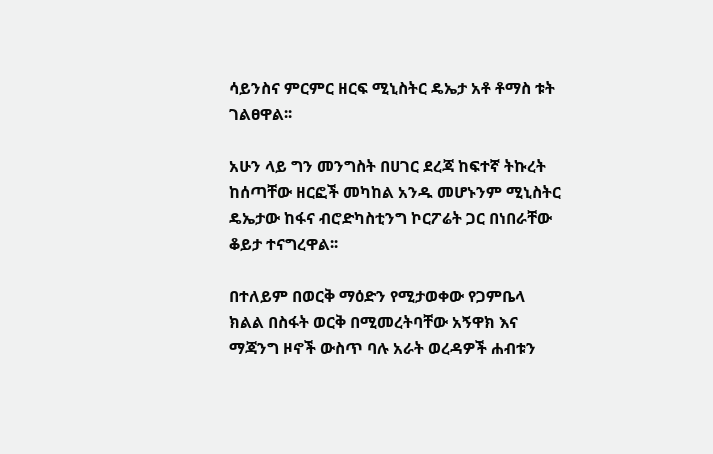ሳይንስና ምርምር ዘርፍ ሚኒስትር ዴኤታ አቶ ቶማስ ቱት ገልፀዋል፡፡

አሁን ላይ ግን መንግስት በሀገር ደረጃ ከፍተኛ ትኩረት ከሰጣቸው ዘርፎች መካከል አንዱ መሆኑንም ሚኒስትር ዴኤታው ከፋና ብሮድካስቲንግ ኮርፖሬት ጋር በነበራቸው ቆይታ ተናግረዋል፡፡

በተለይም በወርቅ ማዕድን የሚታወቀው የጋምቤላ ክልል በስፋት ወርቅ በሚመረትባቸው አኝዋክ እና ማጃንግ ዞኖች ውስጥ ባሉ አራት ወረዳዎች ሐብቱን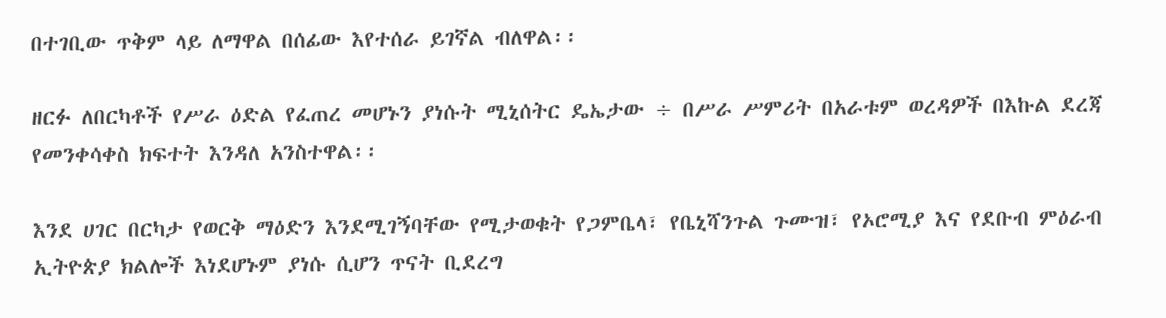በተገቢው ጥቅም ላይ ለማዋል በሰፊው እየተሰራ ይገኛል ብለዋል፡፡

ዘርፉ ለበርካቶች የሥራ ዕድል የፈጠረ መሆኑን ያነሱት ሚኒሰትር ዴኤታው ÷ በሥራ ሥምሪት በአራቱም ወረዳዎች በእኩል ደረጃ የመንቀሳቀስ ክፍተት እንዳለ አንስተዋል፡፡

እንደ ሀገር በርካታ የወርቅ ማዕድን እንደሚገኝባቸው የሚታወቁት የጋምቤላ፣ የቤኒሻንጉል ጉሙዝ፣ የኦሮሚያ እና የደቡብ ምዕራብ ኢትዮጵያ ክልሎች እነደሆኑም ያነሱ ሲሆን ጥናት ቢደረግ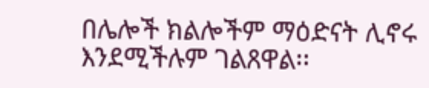በሌሎች ክልሎችም ማዕድናት ሊኖሩ እንደሚችሉም ገልጸዋል፡፡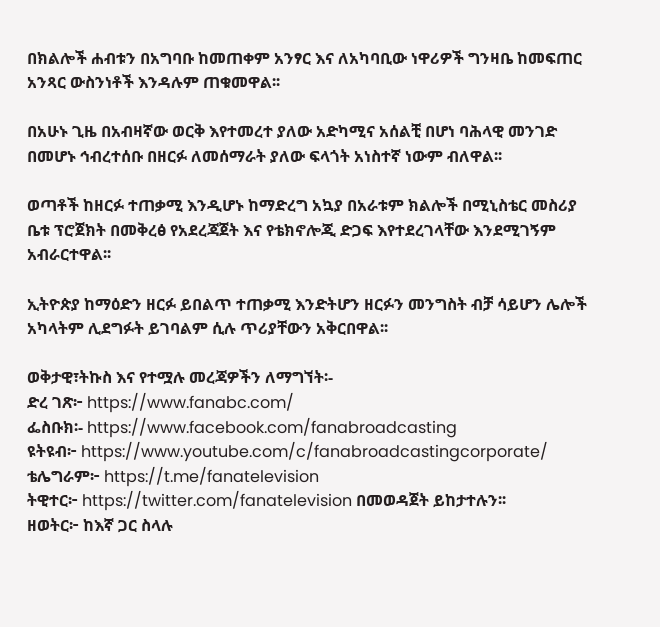በክልሎች ሐብቱን በአግባቡ ከመጠቀም አንፃር እና ለአካባቢው ነዋሪዎች ግንዛቤ ከመፍጠር አንጻር ውስንነቶች እንዳሉም ጠቁመዋል፡፡

በአሁኑ ጊዜ በአብዛኛው ወርቅ እየተመረተ ያለው አድካሚና አሰልቺ በሆነ ባሕላዊ መንገድ በመሆኑ ኅብረተሰቡ በዘርፉ ለመሰማራት ያለው ፍላጎት አነስተኛ ነውም ብለዋል፡፡

ወጣቶች ከዘርፉ ተጠቃሚ እንዲሆኑ ከማድረግ አኳያ በአራቱም ክልሎች በሚኒስቴር መስሪያ ቤቱ ፕሮጀክት በመቅረፅ የአደረጃጀት እና የቴክኖሎጂ ድጋፍ እየተደረገላቸው እንደሚገኝም አብራርተዋል፡፡

ኢትዮጵያ ከማዕድን ዘርፉ ይበልጥ ተጠቃሚ እንድትሆን ዘርፉን መንግስት ብቻ ሳይሆን ሌሎች አካላትም ሊደግፉት ይገባልም ሲሉ ጥሪያቸውን አቅርበዋል፡፡

ወቅታዊ፣ትኩስ እና የተሟሉ መረጃዎችን ለማግኘት፡-
ድረ ገጽ፦ https://www.fanabc.com/
ፌስቡክ፡- https://www.facebook.com/fanabroadcasting
ዩትዩብ፦ https://www.youtube.com/c/fanabroadcastingcorporate/
ቴሌግራም፦ https://t.me/fanatelevision
ትዊተር፦ https://twitter.com/fanatelevision በመወዳጀት ይከታተሉን፡፡
ዘወትር፦ ከእኛ ጋር ስላሉ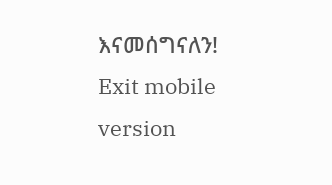እናመሰግናለን!
Exit mobile version